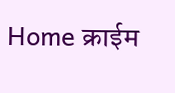Home क्राईम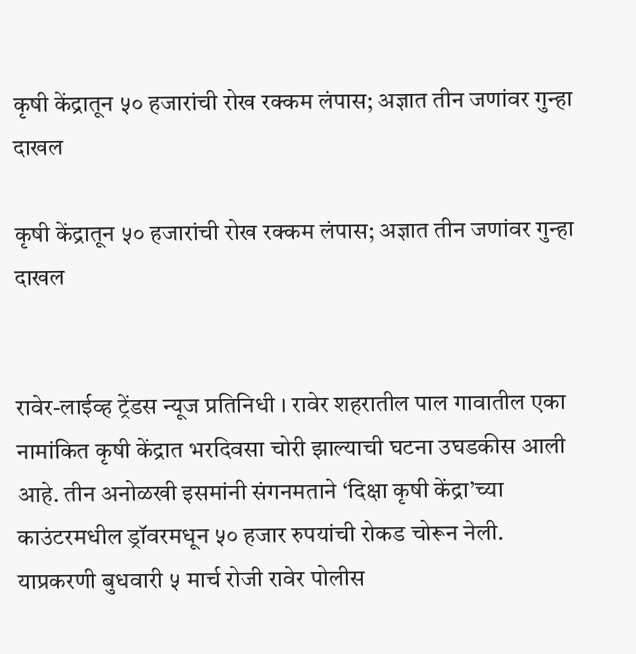कृषी केंद्रातून ५० हजारांची रोख रक्कम लंपास; अज्ञात तीन जणांवर गुन्हा दाखल

कृषी केंद्रातून ५० हजारांची रोख रक्कम लंपास; अज्ञात तीन जणांवर गुन्हा दाखल


रावेर-लाईव्ह ट्रेंडस न्यूज प्रतिनिधी । रावेर शहरातील पाल गावातील एका नामांकित कृषी केंद्रात भरदिवसा चोरी झाल्याची घटना उघडकीस आली आहे. तीन अनोळखी इसमांनी संगनमताने ‘दिक्षा कृषी केंद्रा’च्या काउंटरमधील ड्रॉवरमधून ५० हजार रुपयांची रोकड चोरून नेली. याप्रकरणी बुधवारी ५ मार्च रोजी रावेर पोलीस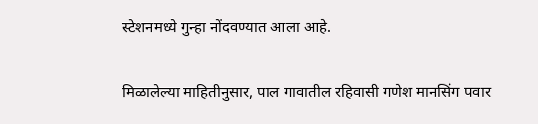स्टेशनमध्ये गुन्हा नोंदवण्यात आला आहे.

मिळालेल्या माहितीनुसार, पाल गावातील रहिवासी गणेश मानसिंग पवार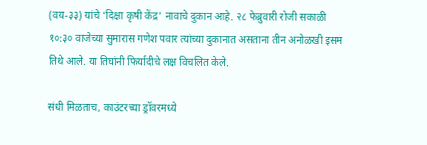(वय-३३) यांचे ‘दिक्षा कृषी केंद्र’ नावाचे दुकान आहे. २८ फेब्रुवारी रोजी सकाळी १०:३० वाजेच्या सुमारास गणेश पवार त्यांच्या दुकानात असताना तीन अनोळखी इसम तिथे आले. या तिघांनी फिर्यादीचे लक्ष विचलित केले.

संधी मिळताच, काउंटरच्या ड्रॉवरमध्ये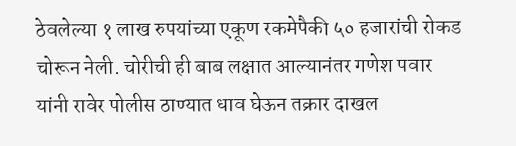ठेवलेल्या १ लाख रुपयांच्या एकूण रकमेपैकी ५० हजारांची रोकड चोरून नेली. चोरीची ही बाब लक्षात आल्यानंतर गणेश पवार यांनी रावेर पोलीस ठाण्यात धाव घेऊन तक्रार दाखल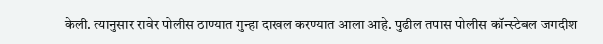केली. त्यानुसार रावेर पोलीस ठाण्यात गुन्हा दाखल करण्यात आला आहे. पुढील तपास पोलीस कॉन्स्टेबल जगदीश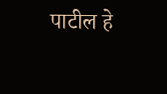पाटील हे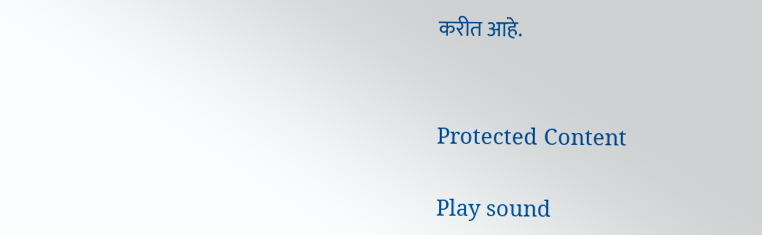करीत आहे.


Protected Content

Play sound